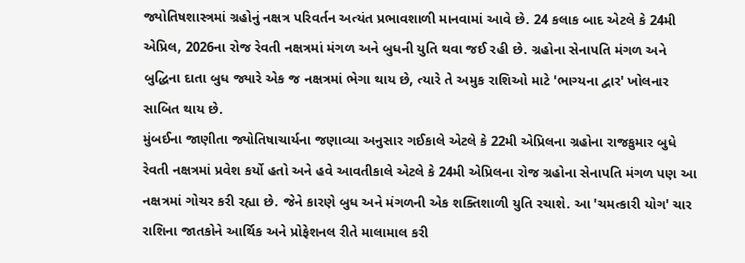જ્યોતિષશાસ્ત્રમાં ગ્રહોનું નક્ષત્ર પરિવર્તન અત્યંત પ્રભાવશાળી માનવામાં આવે છે. 24 કલાક બાદ એટલે કે 24મી એપ્રિલ, 2026ના રોજ રેવતી નક્ષત્રમાં મંગળ અને બુધની યુતિ થવા જઈ રહી છે. ગ્રહોના સેનાપતિ મંગળ અને બુદ્ધિના દાતા બુધ જ્યારે એક જ નક્ષત્રમાં ભેગા થાય છે, ત્યારે તે અમુક રાશિઓ માટે 'ભાગ્યના દ્વાર' ખોલનાર સાબિત થાય છે.
મુંબઈના જાણીતા જ્યોતિષાચાર્યના જણાવ્યા અનુસાર ગઈકાલે એટલે કે 22મી એપ્રિલના ગ્રહોના રાજકુમાર બુધે રેવતી નક્ષત્રમાં પ્રવેશ કર્યો હતો અને હવે આવતીકાલે એટલે કે 24મી એપ્રિલના રોજ ગ્રહોના સેનાપતિ મંગળ પણ આ નક્ષત્રમાં ગોચર કરી રહ્યા છે. જેને કારણે બુધ અને મંગળની એક શક્તિશાળી યુતિ રચાશે. આ 'ચમત્કારી યોગ' ચાર રાશિના જાતકોને આર્થિક અને પ્રોફેશનલ રીતે માલામાલ કરી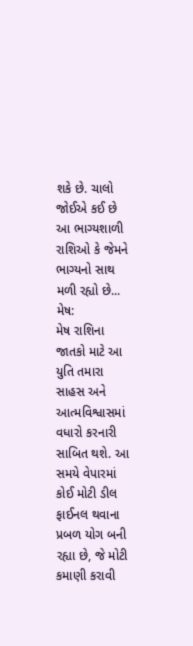શકે છે. ચાલો જોઈએ કઈ છે આ ભાગ્યશાળી રાશિઓ કે જેમને ભાગ્યનો સાથ મળી રહ્યો છે...
મેષ:
મેષ રાશિના જાતકો માટે આ યુતિ તમારા સાહસ અને આત્મવિશ્વાસમાં વધારો કરનારી સાબિત થશે. આ સમયે વેપારમાં કોઈ મોટી ડીલ ફાઈનલ થવાના પ્રબળ યોગ બની રહ્યા છે, જે મોટી કમાણી કરાવી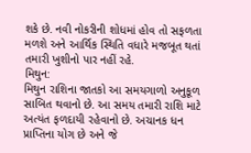શકે છે. નવી નોકરીની શોધમાં હોવ તો સફળતા મળશે અને આર્થિક સ્થિતિ વધારે મજબૂત થતાં તમારી ખુશીનો પાર નહીં રહે.
મિથુન:
મિથુન રાશિના જાતકો આ સમયગાળો અનુકૂળ સાબિત થવાનો છે. આ સમય તમારી રાશિ માટે અત્યંત ફળદાયી રહેવાનો છે. અચાનક ધન પ્રાપ્તિના યોગ છે અને જે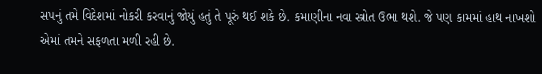સપનું તમે વિદેશમાં નોકરી કરવાનું જોયું હતું તે પૂરું થઈ શકે છે. કમાણીના નવા સ્ત્રોત ઉભા થશે. જે પણ કામમાં હાથ નાખશો એમાં તમને સફળતા મળી રહી છે.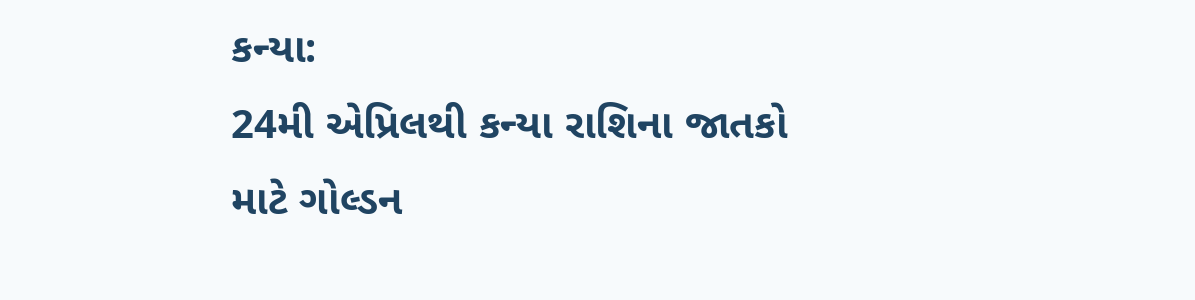કન્યા:
24મી એપ્રિલથી કન્યા રાશિના જાતકો માટે ગોલ્ડન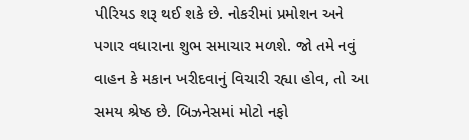પીરિયડ શરૂ થઈ શકે છે. નોકરીમાં પ્રમોશન અને પગાર વધારાના શુભ સમાચાર મળશે. જો તમે નવું વાહન કે મકાન ખરીદવાનું વિચારી રહ્યા હોવ, તો આ સમય શ્રેષ્ઠ છે. બિઝનેસમાં મોટો નફો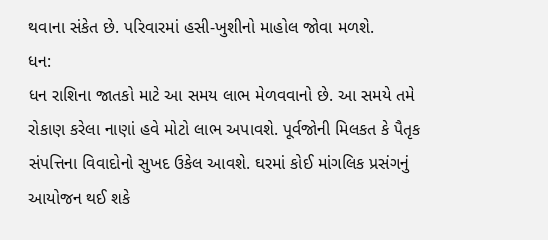થવાના સંકેત છે. પરિવારમાં હસી-ખુશીનો માહોલ જોવા મળશે.
ધન:
ધન રાશિના જાતકો માટે આ સમય લાભ મેળવવાનો છે. આ સમયે તમે રોકાણ કરેલા નાણાં હવે મોટો લાભ અપાવશે. પૂર્વજોની મિલકત કે પૈતૃક સંપત્તિના વિવાદોનો સુખદ ઉકેલ આવશે. ઘરમાં કોઈ માંગલિક પ્રસંગનું આયોજન થઈ શકે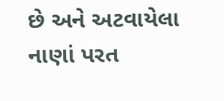છે અને અટવાયેલા નાણાં પરત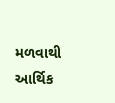મળવાથી આર્થિક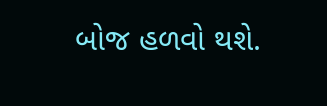બોજ હળવો થશે.